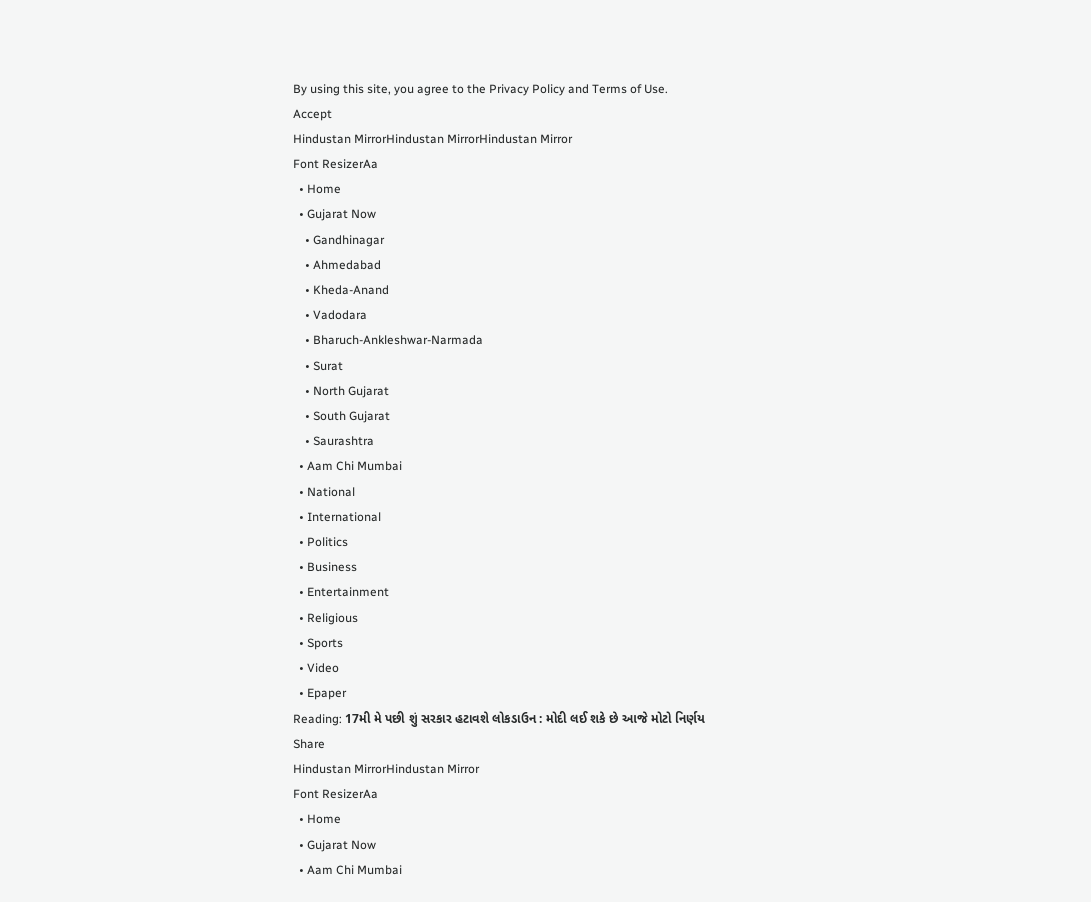By using this site, you agree to the Privacy Policy and Terms of Use.
Accept
Hindustan MirrorHindustan MirrorHindustan Mirror
Font ResizerAa
  • Home
  • Gujarat Now
    • Gandhinagar
    • Ahmedabad
    • Kheda-Anand
    • Vadodara
    • Bharuch-Ankleshwar-Narmada
    • Surat
    • North Gujarat
    • South Gujarat
    • Saurashtra
  • Aam Chi Mumbai
  • National
  • International
  • Politics
  • Business
  • Entertainment
  • Religious
  • Sports
  • Video
  • Epaper
Reading: 17મી મે પછી શું સરકાર હટાવશે લોકડાઉન : મોદી લઈ શકે છે આજે મોટો નિર્ણય
Share
Hindustan MirrorHindustan Mirror
Font ResizerAa
  • Home
  • Gujarat Now
  • Aam Chi Mumbai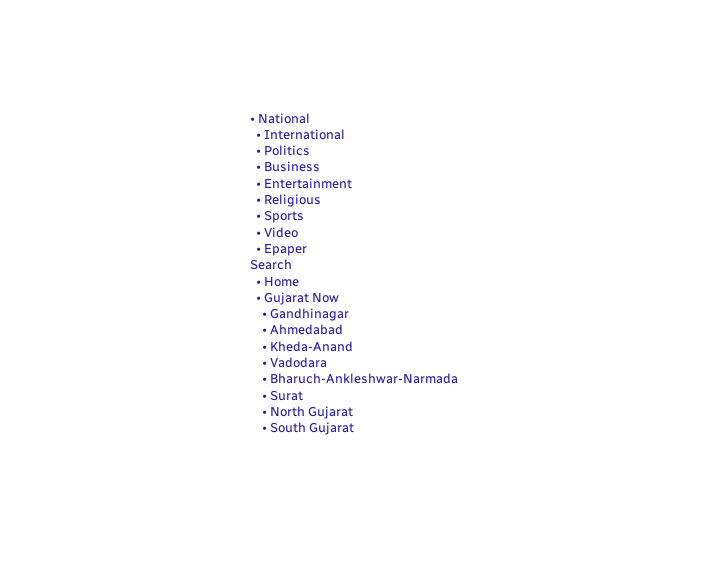• National
  • International
  • Politics
  • Business
  • Entertainment
  • Religious
  • Sports
  • Video
  • Epaper
Search
  • Home
  • Gujarat Now
    • Gandhinagar
    • Ahmedabad
    • Kheda-Anand
    • Vadodara
    • Bharuch-Ankleshwar-Narmada
    • Surat
    • North Gujarat
    • South Gujarat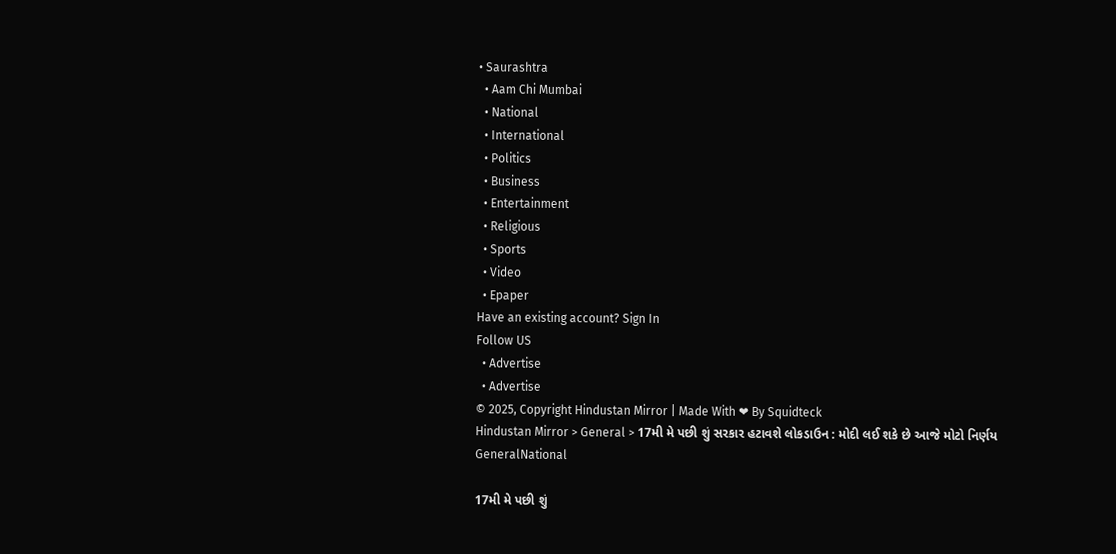• Saurashtra
  • Aam Chi Mumbai
  • National
  • International
  • Politics
  • Business
  • Entertainment
  • Religious
  • Sports
  • Video
  • Epaper
Have an existing account? Sign In
Follow US
  • Advertise
  • Advertise
© 2025, Copyright Hindustan Mirror | Made With ❤ By Squidteck
Hindustan Mirror > General > 17મી મે પછી શું સરકાર હટાવશે લોકડાઉન : મોદી લઈ શકે છે આજે મોટો નિર્ણય
GeneralNational

17મી મે પછી શું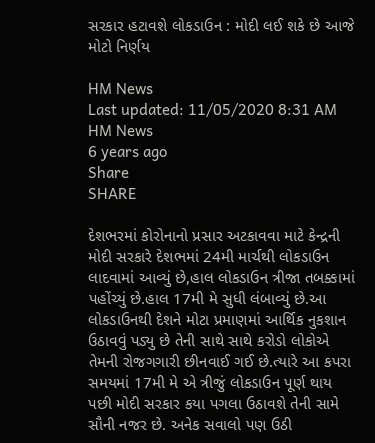સરકાર હટાવશે લોકડાઉન : મોદી લઈ શકે છે આજે મોટો નિર્ણય

HM News
Last updated: 11/05/2020 8:31 AM
HM News
6 years ago
Share
SHARE

દેશભરમાં કોરોનાનો પ્રસાર અટકાવવા માટે કેન્દ્રની મોદી સરકારે દેશભમાં 24મી માર્ચથી લોકડાઉન લાદવામાં આવ્યું છે,હાલ લોકડાઉન ત્રીજા તબક્કામાં પહોંચ્યું છે.હાલ 17મી મે સુધી લંબાવ્યું છે.આ લોકડાઉનથી દેશને મોટા પ્રમાણમાં આર્થિક નુકશાન ઉઠાવવું પડ્યુ છે તેની સાથે સાથે કરોડો લોકોએ તેમની રોજગગારી છીનવાઈ ગઈ છે.ત્યારે આ કપરા સમયમાં 17મી મે એ ત્રીજું લોકડાઉન પૂર્ણ થાય પછી મોદી સરકાર કયા પગલા ઉઠાવશે તેની સામે સૌની નજર છે. અનેક સવાલો પણ ઉઠી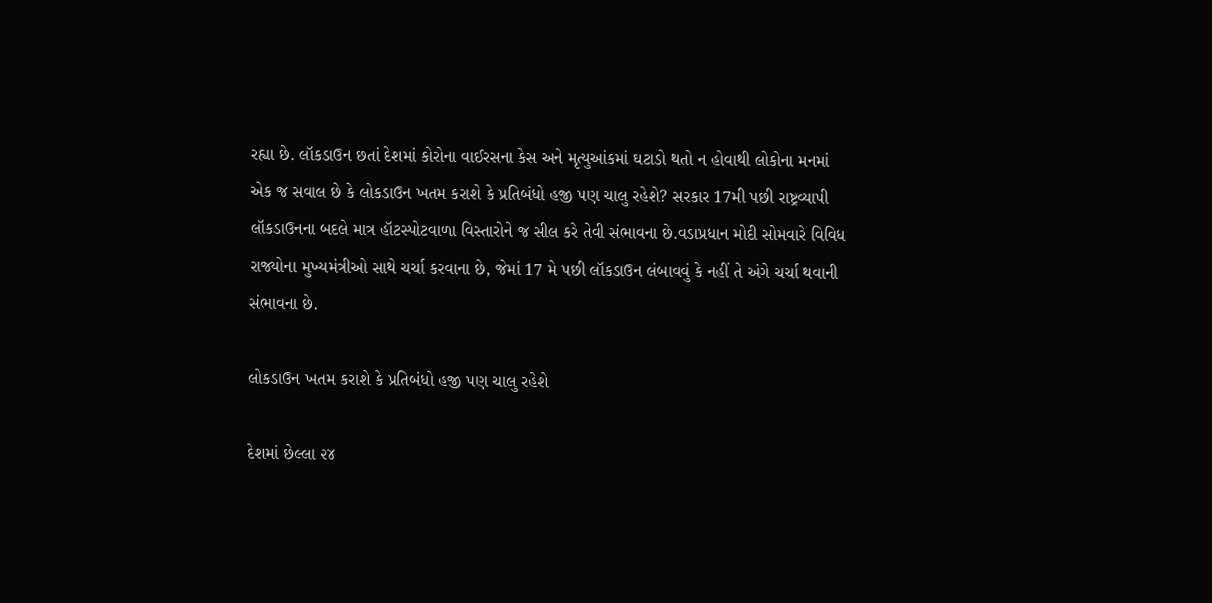રહ્યા છે. લૉકડાઉન છતાં દેશમાં કોરોના વાઈરસના કેસ અને મૃત્યુઆંકમાં ઘટાડો થતો ન હોવાથી લોકોના મનમાં એક જ સવાલ છે કે લોકડાઉન ખતમ કરાશે કે પ્રતિબંધો હજી પણ ચાલુ રહેશે? સરકાર 17મી પછી રાષ્ટ્રવ્યાપી લૉકડાઉનના બદલે માત્ર હૉટસ્પોટવાળા વિસ્તારોને જ સીલ કરે તેવી સંભાવના છે.વડાપ્રધાન મોદી સોમવારે વિવિધ રાજ્યોના મુખ્યમંત્રીઓ સાથે ચર્ચા કરવાના છે, જેમાં 17 મે પછી લૉકડાઉન લંબાવવું કે નહીં તે અંગે ચર્ચા થવાની સંભાવના છે.

લોકડાઉન ખતમ કરાશે કે પ્રતિબંધો હજી પણ ચાલુ રહેશે

દેશમાં છેલ્લા ૨૪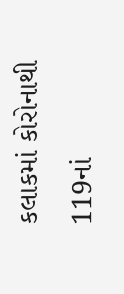કલાકમાં કોરોનાથી 119નાં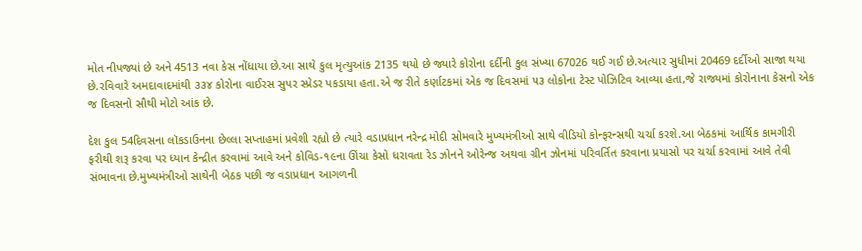મોત નીપજ્યાં છે અને 4513 નવા કેસ નોંધાયા છે.આ સાથે કુલ મૃત્યુઆંક 2135 થયો છે જ્યારે કોરોના દર્દીની કુલ સંખ્યા 67026 થઈ ગઈ છે.અત્યાર સુધીમાં 20469 દર્દીઓ સાજા થયા છે.રવિવારે અમદાવાદમાંથી ૩૩૪ કોરોના વાઈરસ સુપર સ્પ્રેડર પકડાયા હતા.એ જ રીતે કર્ણાટકમાં એક જ દિવસમાં ૫૩ લોકોના ટેસ્ટ પોઝિટિવ આવ્યા હતા,જે રાજ્યમાં કોરોનાના કેસનો એક જ દિવસનો સૌથી મોટો આંક છે.

દેશ કુલ 54દિવસના લૉકડાઉનના છેલ્લા સપ્તાહમાં પ્રવેશી રહ્યો છે ત્યારે વડાપ્રધાન નરેન્દ્ર મોદી સોમવારે મુખ્યમંત્રીઓ સાથે વીડિયો કોન્ફરન્સથી ચર્ચા કરશે.આ બેઠકમાં આર્થિક કામગીરી ફરીથી શરૂ કરવા પર ધ્યાન કેન્દ્રીત કરવામાં આવે અને કોવિડ-૧૯ના ઊંચા કેસો ધરાવતા રેડ ઝોનને ઓરેન્જ અથવા ગ્રીન ઝોનમાં પરિવર્તિત કરવાના પ્રયાસો પર ચર્ચા કરવામાં આવે તેવી સંભાવના છે.મુખ્યમંત્રીઓ સાથેની બેઠક પછી જ વડાપ્રધાન આગળની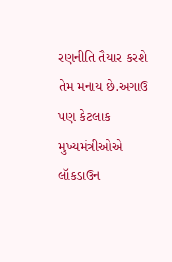રણનીતિ તૈયાર કરશે તેમ મનાય છે.અગાઉ પણ કેટલાક મુખ્યમંત્રીઓએ લૉકડાઉન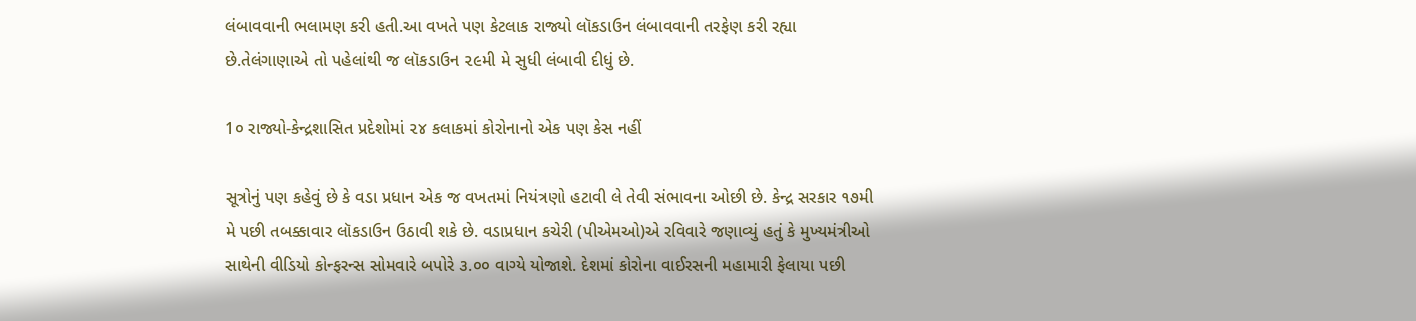લંબાવવાની ભલામણ કરી હતી.આ વખતે પણ કેટલાક રાજ્યો લૉકડાઉન લંબાવવાની તરફેણ કરી રહ્યા છે.તેલંગાણાએ તો પહેલાંથી જ લૉકડાઉન ૨૯મી મે સુધી લંબાવી દીધું છે.

1૦ રાજ્યો-કેન્દ્રશાસિત પ્રદેશોમાં ૨૪ કલાકમાં કોરોનાનો એક પણ કેસ નહીં

સૂત્રોનું પણ કહેવું છે કે વડા પ્રધાન એક જ વખતમાં નિયંત્રણો હટાવી લે તેવી સંભાવના ઓછી છે. કેન્દ્ર સરકાર ૧૭મી મે પછી તબક્કાવાર લૉકડાઉન ઉઠાવી શકે છે. વડાપ્રધાન કચેરી (પીએમઓ)એ રવિવારે જણાવ્યું હતું કે મુખ્યમંત્રીઓ સાથેની વીડિયો કોન્ફરન્સ સોમવારે બપોરે ૩.૦૦ વાગ્યે યોજાશે. દેશમાં કોરોના વાઈરસની મહામારી ફેલાયા પછી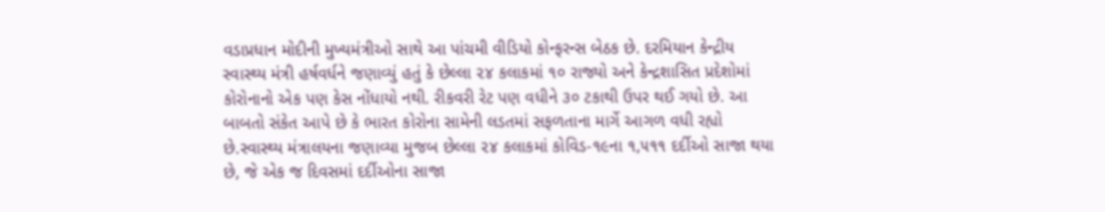વડાપ્રધાન મોદીની મુખ્યમંત્રીઓ સાથે આ પાંચમી વીડિયો કોન્ફરન્સ બેઠક છે. દરમિયાન કેન્દ્રીય સ્વાસ્થ્ય મંત્રી હર્ષવર્ધને જણાવ્યું હતું કે છેલ્લા ૨૪ કલાકમાં ૧૦ રાજ્યો અને કેન્દ્રશાસિત પ્રદેશોમાં કોરોનાનો એક પણ કેસ નોંધાયો નથી. રીકવરી રેટ પણ વધીને ૩૦ ટકાથી ઉપર થઈ ગયો છે. આ બાબતો સંકેત આપે છે કે ભારત કોરોના સામેની લડતમાં સફળતાના માર્ગે આગળ વધી રહ્યો છે.સ્વાસ્થ્ય મંત્રાલયના જણાવ્યા મુજબ છેલ્લા ૨૪ કલાકમાં કોવિડ-૧૯ના ૧,૫૧૧ દર્દીઓ સાજા થયા છે, જે એક જ દિવસમાં દર્દીઓના સાજા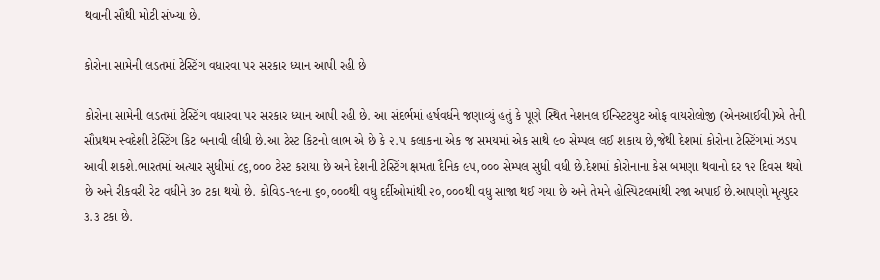થવાની સૌથી મોટી સંખ્યા છે.

કોરોના સામેની લડતમાં ટેસ્ટિંગ વધારવા પર સરકાર ધ્યાન આપી રહી છે

કોરોના સામેની લડતમાં ટેસ્ટિંગ વધારવા પર સરકાર ધ્યાન આપી રહી છે. આ સંદર્ભમાં હર્ષવર્ધને જણાવ્યું હતું કે પૂણે સ્થિત નેશનલ ઈન્સ્ટિટયુટ ઓફ વાયરોલોજી (એનઆઈવી)એ તેની સૌપ્રથમ સ્વદેશી ટેસ્ટિંગ કિટ બનાવી લીધી છે.આ ટેસ્ટ કિટનો લાભ એ છે કે ૨.૫ કલાકના એક જ સમયમાં એક સાથે ૯૦ સેમ્પલ લઈ શકાય છે,જેથી દેશમાં કોરોના ટેસ્ટિંગમાં ઝડપ આવી શકશે.ભારતમાં અત્યાર સુધીમાં ૮૬,૦૦૦ ટેસ્ટ કરાયા છે અને દેશની ટેસ્ટિંગ ક્ષમતા દૈનિક ૯૫,૦૦૦ સેમ્પલ સુધી વધી છે.દેશમાં કોરોનાના કેસ બમણા થવાનો દર ૧૨ દિવસ થયો છે અને રીકવરી રેટ વધીને ૩૦ ટકા થયો છે. કોવિડ-૧૯ના ૬૦,૦૦૦થી વધુ દર્દીઓમાંથી ૨૦,૦૦૦થી વધુ સાજા થઈ ગયા છે અને તેમને હોસ્પિટલમાંથી રજા અપાઈ છે.આપણો મૃત્યુદર ૩.૩ ટકા છે.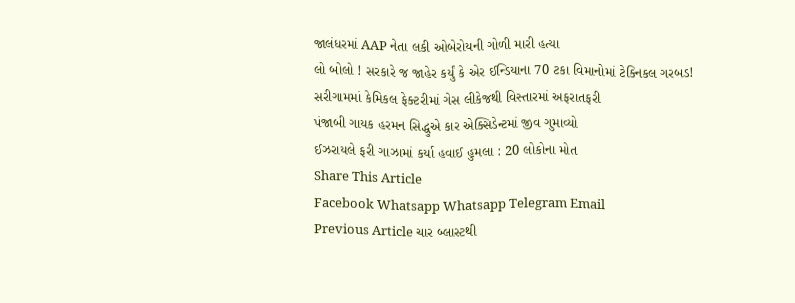જાલંધરમાં AAP નેતા લકી ઓબેરોયની ગોળી મારી હત્યા
લો બોલો ! સરકારે જ જાહેર કર્યું કે એર ઈન્ડિયાના 70 ટકા વિમાનોમાં ટેક્નિકલ ગરબડ!
સરીગામમાં કેમિકલ ફેક્ટરીમાં ગેસ લીકેજથી વિસ્તારમાં અફરાતફરી
પંજાબી ગાયક હરમન સિદ્ધુએ કાર એક્સિડેન્ટમાં જીવ ગુમાવ્યો
ઈઝરાયલે ફરી ગાઝામાં કર્યા હવાઈ હુમલા : 20 લોકોના મોત
Share This Article
Facebook Whatsapp Whatsapp Telegram Email
Previous Article ચાર બ્લાસ્ટથી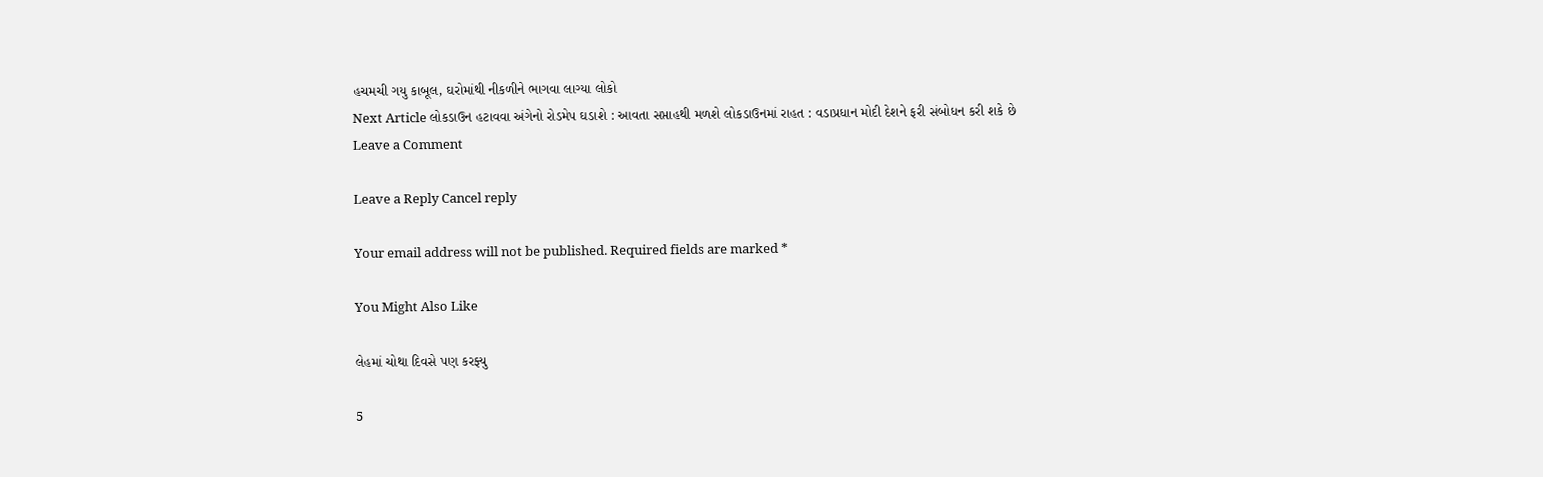હચમચી ગયુ કાબૂલ, ઘરોમાંથી નીકળીને ભાગવા લાગ્યા લોકો
Next Article લોકડાઉન હટાવવા અંગેનો રોડમેપ ઘડાશે : આવતા સપ્તાહથી મળશે લોકડાઉનમાં રાહત : વડાપ્રધાન મોદી દેશને ફરી સંબોધન કરી શકે છે
Leave a Comment

Leave a Reply Cancel reply

Your email address will not be published. Required fields are marked *

You Might Also Like

લેહમાં ચોથા દિવસે પણ કરફ્યુ

5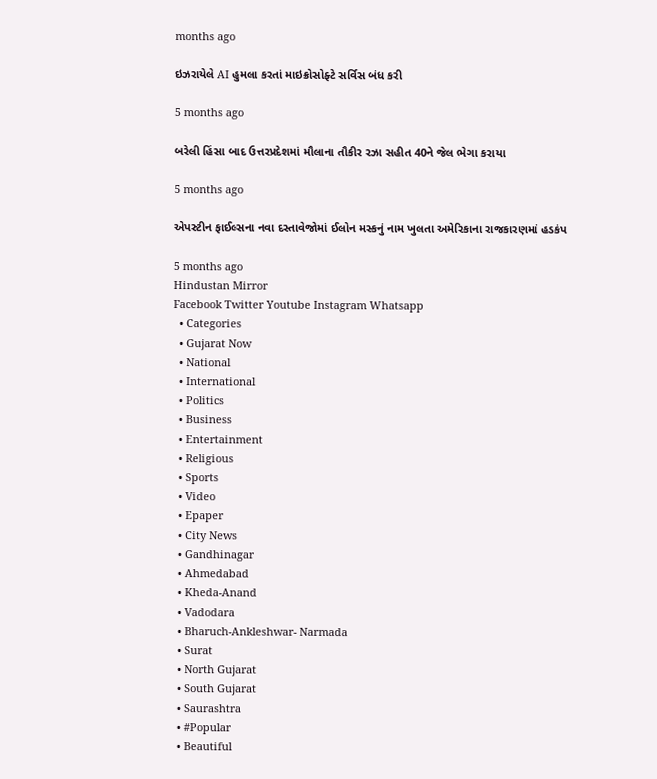months ago

ઇઝરાયેલે AI હુમલા કરતાં માઇક્રોસોફ્ટે સર્વિસ બંધ કરી

5 months ago

બરેલી હિંસા બાદ ઉત્તરપ્રદેશમાં મૌલાના તૌકીર રઝા સહીત 40ને જેલ ભેગા કરાયા

5 months ago

એપસ્ટીન ફાઈલ્સના નવા દસ્તાવેજોમાં ઈલોન મસ્કનું નામ ખુલતા અમેરિકાના રાજકારણમાં હડકંપ

5 months ago
Hindustan Mirror
Facebook Twitter Youtube Instagram Whatsapp
  • Categories
  • Gujarat Now
  • National
  • International
  • Politics
  • Business
  • Entertainment
  • Religious
  • Sports
  • Video
  • Epaper
  • City News
  • Gandhinagar
  • Ahmedabad
  • Kheda-Anand
  • Vadodara
  • Bharuch-Ankleshwar- Narmada
  • Surat
  • North Gujarat
  • South Gujarat
  • Saurashtra
  • #Popular
  • Beautiful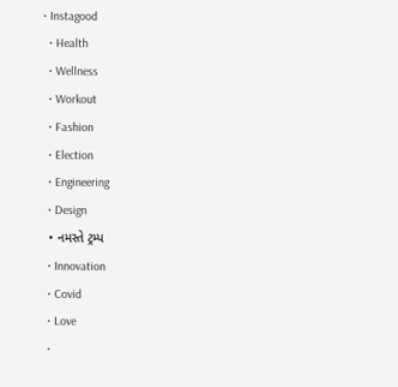• Instagood
  • Health
  • Wellness
  • Workout
  • Fashion
  • Election
  • Engineering
  • Design
  • નમસ્તે ટ્રમ્પ
  • Innovation
  • Covid
  • Love
  •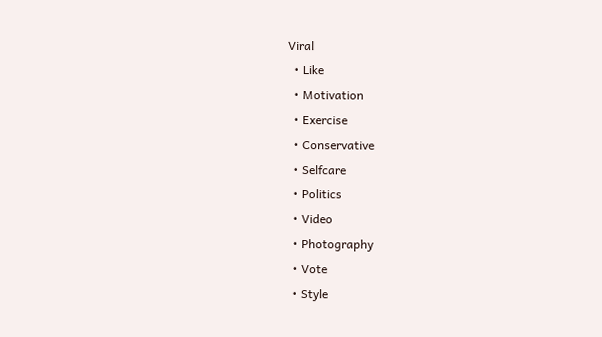Viral
  • Like
  • Motivation
  • Exercise
  • Conservative
  • Selfcare
  • Politics
  • Video
  • Photography
  • Vote
  • Style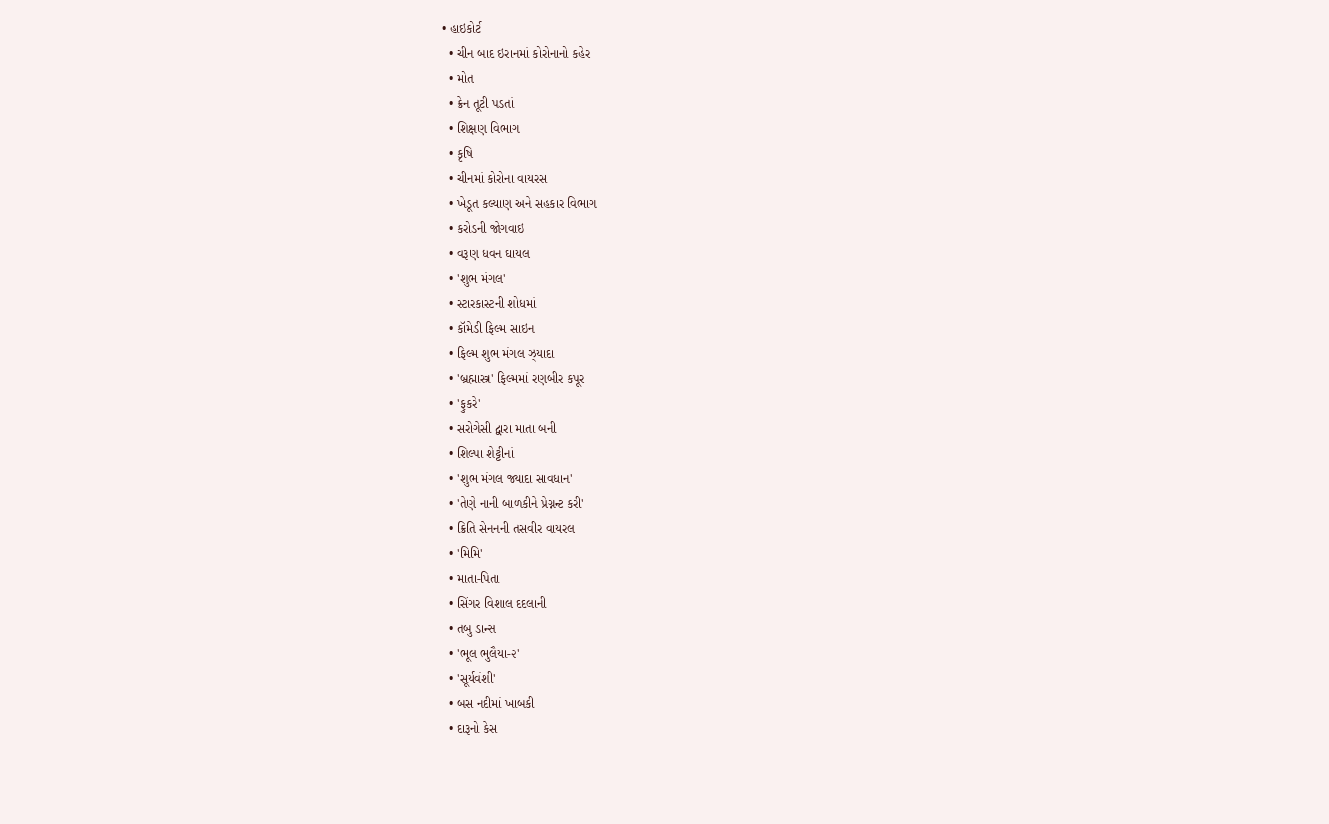• હાઇકોર્ટ
  • ચીન બાદ ઇરાનમાં કોરોનાનો કહેર
  • મોત
  • ક્રેન તૂટી પડતાં
  • શિક્ષણ વિભાગ
  • કૃષિ
  • ચીનમાં કોરોના વાયરસ
  • ખેડૂત કલ્યાણ અને સહકાર વિભાગ
  • કરોડની જોગવાઇ
  • વરૂણ ધવન ઘાયલ
  • 'શુભ મંગલ'
  • સ્ટારકાસ્ટની શોધમાં
  • કૉમેડી ફિલ્મ સાઇન
  • ફિલ્મ શુભ મંગલ ઝ્યાદા
  • 'બ્રહ્માસ્ત્ર' ફિલ્મમાં રણબીર કપૂર
  • 'ફુકરે'
  • સરોગેસી દ્વારા માતા બની
  • શિલ્પા શેટ્ટીનાં
  • 'શુભ મંગલ જ્યાદા સાવધાન'
  • 'તેણે નાની બાળકીને પ્રેગ્નન્ટ કરી'
  • ક્રિતિ સેનનની તસવીર વાયરલ
  • 'મિમિ'
  • માતા-પિતા
  • સિંગર વિશાલ દદલાની
  • તબુ ડાન્સ
  • 'ભૂલ ભુલૈયા-૨'
  • 'સૂર્યવંશી'
  • બસ નદીમાં ખાબકી
  • દારૂનો કેસ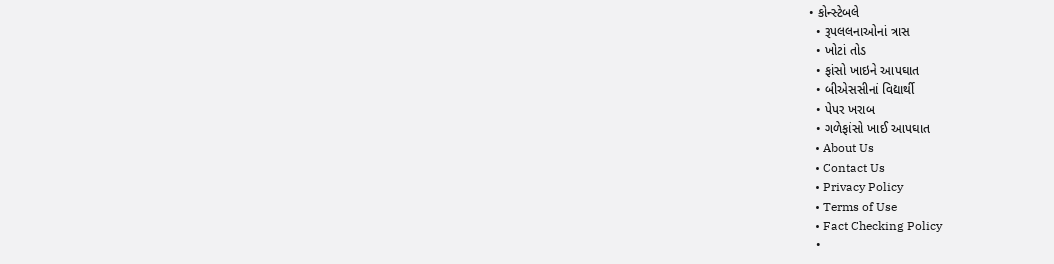• કોન્સ્ટેબલે
  • રૂપલલનાઓનાં ત્રાસ
  • ખોટાં તોડ
  • ફાંસો ખાઇને આપઘાત
  • બીએસસીનાં વિદ્યાર્થી
  • પેપર ખરાબ
  • ગળેફાંસો ખાઈ આપઘાત
  • About Us
  • Contact Us
  • Privacy Policy
  • Terms of Use
  • Fact Checking Policy
  •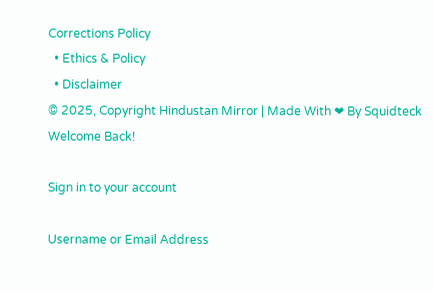Corrections Policy
  • Ethics & Policy
  • Disclaimer
© 2025, Copyright Hindustan Mirror | Made With ❤ By Squidteck
Welcome Back!

Sign in to your account

Username or Email Address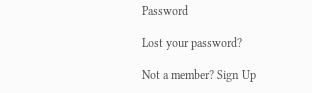Password

Lost your password?

Not a member? Sign Up